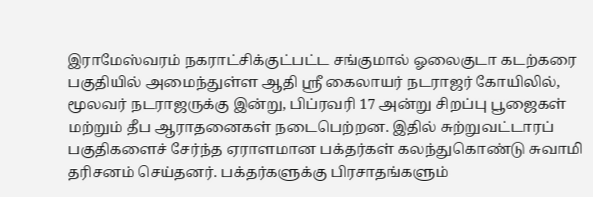இராமேஸ்வரம் நகராட்சிக்குட்பட்ட சங்குமால் ஓலைகுடா கடற்கரை பகுதியில் அமைந்துள்ள ஆதி ஸ்ரீ கைலாயர் நடராஜர் கோயிலில், மூலவர் நடராஜருக்கு இன்று, பிப்ரவரி 17 அன்று சிறப்பு பூஜைகள் மற்றும் தீப ஆராதனைகள் நடைபெற்றன. இதில் சுற்றுவட்டாரப் பகுதிகளைச் சேர்ந்த ஏராளமான பக்தர்கள் கலந்துகொண்டு சுவாமி தரிசனம் செய்தனர். பக்தர்களுக்கு பிரசாதங்களும்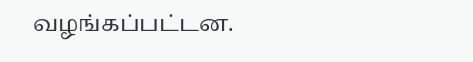வழங்கப்பட்டன.